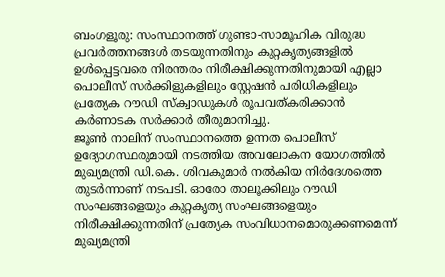ബംഗളൂരു: സംസ്ഥാനത്ത് ഗുണ്ടാ-സാമൂഹിക വിരുദ്ധ പ്രവർത്തനങ്ങൾ തടയുന്നതിനും കുറ്റകൃത്യങ്ങളിൽ ഉൾപ്പെട്ടവരെ നിരന്തരം നിരീക്ഷിക്കുന്നതിനുമായി എല്ലാ പൊലീസ് സർക്കിളുകളിലും സ്റ്റേഷൻ പരിധികളിലും പ്രത്യേക റൗഡി സ്ക്വാഡുകൾ രൂപവത്കരിക്കാൻ കർണാടക സർക്കാർ തീരുമാനിച്ചു.
ജൂൺ നാലിന് സംസ്ഥാനത്തെ ഉന്നത പൊലീസ് ഉദ്യോഗസ്ഥരുമായി നടത്തിയ അവലോകന യോഗത്തിൽ മുഖ്യമന്ത്രി ഡി.കെ. ശിവകുമാർ നൽകിയ നിർദേശത്തെ തുടർന്നാണ് നടപടി. ഓരോ താലൂക്കിലും റൗഡി സംഘങ്ങളെയും കുറ്റകൃത്യ സംഘങ്ങളെയും നിരീക്ഷിക്കുന്നതിന് പ്രത്യേക സംവിധാനമൊരുക്കണമെന്ന് മുഖ്യമന്ത്രി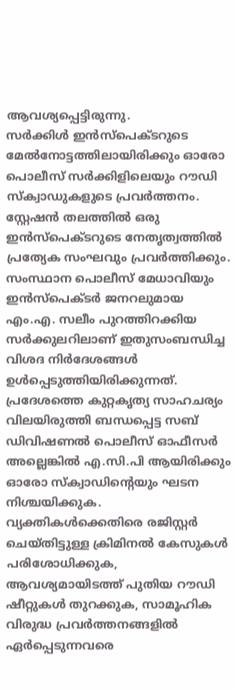ആവശ്യപ്പെട്ടിരുന്നു.
സർക്കിൾ ഇൻസ്പെക്ടറുടെ മേൽനോട്ടത്തിലായിരിക്കും ഓരോ പൊലീസ് സർക്കിളിലെയും റൗഡി സ്ക്വാഡുകളുടെ പ്രവർത്തനം. സ്റ്റേഷൻ തലത്തിൽ ഒരു ഇൻസ്പെക്ടറുടെ നേതൃത്വത്തിൽ പ്രത്യേക സംഘവും പ്രവർത്തിക്കും. സംസ്ഥാന പൊലീസ് മേധാവിയും ഇൻസ്പെക്ടർ ജനറലുമായ എം.എ. സലീം പുറത്തിറക്കിയ സർക്കുലറിലാണ് ഇതുസംബന്ധിച്ച വിശദ നിർദേശങ്ങൾ ഉൾപ്പെടുത്തിയിരിക്കുന്നത്.
പ്രദേശത്തെ കുറ്റകൃത്യ സാഹചര്യം വിലയിരുത്തി ബന്ധപ്പെട്ട സബ് ഡിവിഷണൽ പൊലീസ് ഓഫീസർ അല്ലെങ്കിൽ എ.സി.പി ആയിരിക്കും ഓരോ സ്ക്വാഡിന്റെയും ഘടന നിശ്ചയിക്കുക. വ്യക്തികൾക്കെതിരെ രജിസ്റ്റർ ചെയ്തിട്ടുള്ള ക്രിമിനൽ കേസുകൾ പരിശോധിക്കുക, ആവശ്യമായിടത്ത് പുതിയ റൗഡി ഷീറ്റുകൾ തുറക്കുക, സാമൂഹിക വിരുദ്ധ പ്രവർത്തനങ്ങളിൽ ഏർപ്പെടുന്നവരെ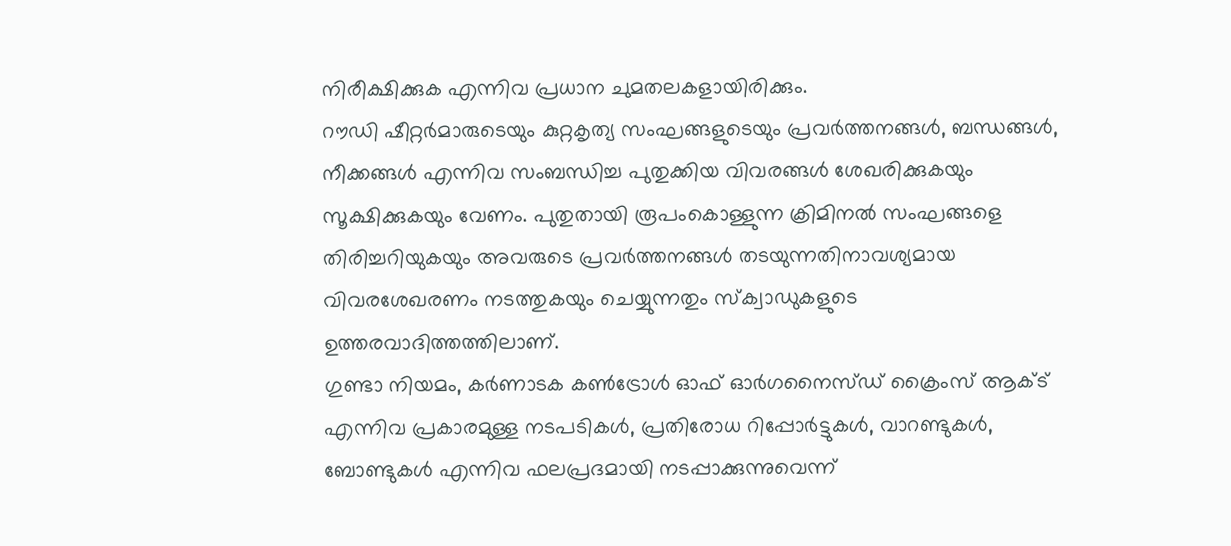നിരീക്ഷിക്കുക എന്നിവ പ്രധാന ചുമതലകളായിരിക്കും.
റൗഡി ഷീറ്റർമാരുടെയും കുറ്റകൃത്യ സംഘങ്ങളുടെയും പ്രവർത്തനങ്ങൾ, ബന്ധങ്ങൾ, നീക്കങ്ങൾ എന്നിവ സംബന്ധിച്ച പുതുക്കിയ വിവരങ്ങൾ ശേഖരിക്കുകയും സൂക്ഷിക്കുകയും വേണം. പുതുതായി രൂപംകൊള്ളുന്ന ക്രിമിനൽ സംഘങ്ങളെ തിരിച്ചറിയുകയും അവരുടെ പ്രവർത്തനങ്ങൾ തടയുന്നതിനാവശ്യമായ വിവരശേഖരണം നടത്തുകയും ചെയ്യുന്നതും സ്ക്വാഡുകളുടെ ഉത്തരവാദിത്തത്തിലാണ്.
ഗുണ്ടാ നിയമം, കർണാടക കൺട്രോൾ ഓഫ് ഓർഗനൈസ്ഡ് ക്രൈംസ് ആക്ട് എന്നിവ പ്രകാരമുള്ള നടപടികൾ, പ്രതിരോധ റിപ്പോർട്ടുകൾ, വാറണ്ടുകൾ, ബോണ്ടുകൾ എന്നിവ ഫലപ്രദമായി നടപ്പാക്കുന്നുവെന്ന്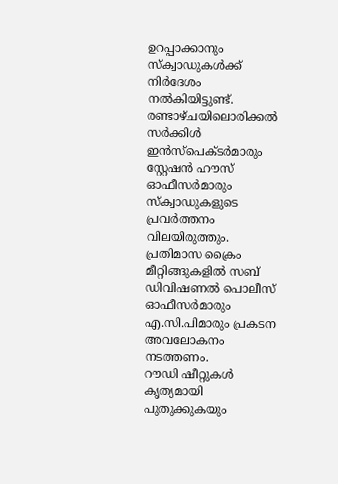ഉറപ്പാക്കാനും സ്ക്വാഡുകൾക്ക് നിർദേശം നൽകിയിട്ടുണ്ട്.
രണ്ടാഴ്ചയിലൊരിക്കൽ സർക്കിൾ ഇൻസ്പെക്ടർമാരും സ്റ്റേഷൻ ഹൗസ് ഓഫീസർമാരും സ്ക്വാഡുകളുടെ പ്രവർത്തനം വിലയിരുത്തും. പ്രതിമാസ ക്രൈം മീറ്റിങ്ങുകളിൽ സബ് ഡിവിഷണൽ പൊലീസ് ഓഫീസർമാരും എ.സി.പിമാരും പ്രകടന അവലോകനം നടത്തണം.
റൗഡി ഷീറ്റുകൾ കൃത്യമായി പുതുക്കുകയും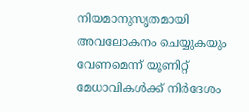നിയമാനുസൃതമായി അവലോകനം ചെയ്യുകയും വേണമെന്ന് യൂണിറ്റ് മേധാവികൾക്ക് നിർദേശം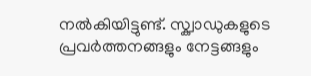നൽകിയിട്ടുണ്ട്. സ്ക്വാഡുകളുടെ പ്രവർത്തനങ്ങളും നേട്ടങ്ങളും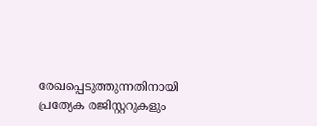രേഖപ്പെടുത്തുന്നതിനായി പ്രത്യേക രജിസ്റ്ററുകളും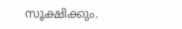സൂക്ഷിക്കും.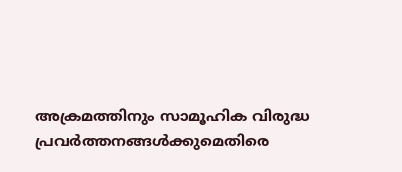അക്രമത്തിനും സാമൂഹിക വിരുദ്ധ പ്രവർത്തനങ്ങൾക്കുമെതിരെ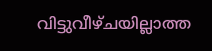വിട്ടുവീഴ്ചയില്ലാത്ത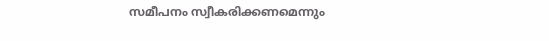സമീപനം സ്വീകരിക്കണമെന്നും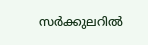സർക്കുലറിൽ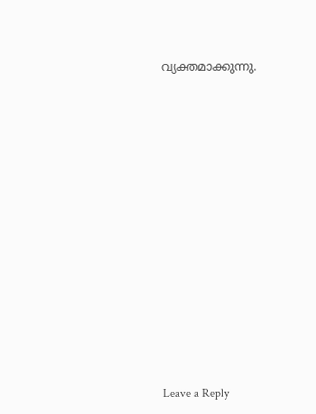വ്യക്തമാക്കുന്നു.















Leave a Reply